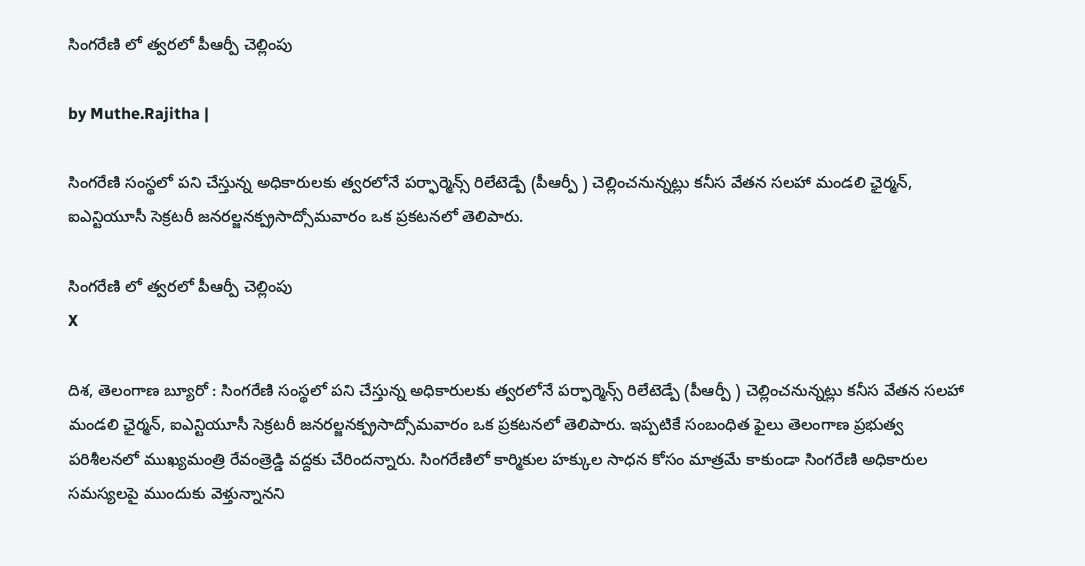సింగరేణి లో త్వరలో పీఆర్పీ చెల్లింపు

by Muthe.Rajitha |

సింగరేణి సంస్థలో పని చేస్తున్న అధికారులకు త్వరలోనే పర్ఫార్మెన్స్ రిలేటెడ్పే (పీఆర్పీ ) చెల్లించనున్నట్లు కనీస వేతన సలహా మండలి ఛైర్మన్, ఐఎన్టియూసీ సెక్రటరీ జనరల్జనక్ప్రసాద్సోమవారం ఒక ప్రకటనలో తెలిపారు.

సింగరేణి లో త్వరలో పీఆర్పీ చెల్లింపు
X

దిశ, తెలంగాణ బ్యూరో : సింగరేణి సంస్థలో పని చేస్తున్న అధికారులకు త్వరలోనే పర్ఫార్మెన్స్ రిలేటెడ్పే (పీఆర్పీ ) చెల్లించనున్నట్లు కనీస వేతన సలహా మండలి ఛైర్మన్, ఐఎన్టియూసీ సెక్రటరీ జనరల్జనక్ప్రసాద్సోమవారం ఒక ప్రకటనలో తెలిపారు. ఇప్పటికే సంబంధిత ఫైలు తెలంగాణ ప్రభుత్వ పరిశీలనలో ముఖ్యమంత్రి రేవంత్రెడ్డి వద్దకు చేరిందన్నారు. సింగరేణిలో కార్మికుల హక్కుల సాధన కోసం మాత్రమే కాకుండా సింగరేణి అధికారుల సమస్యలపై ముందుకు వెళ్తున్నానని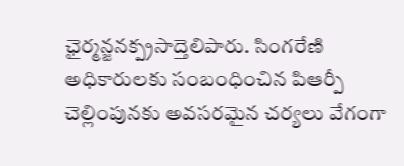ఛైర్మన్జనక్ప్రసాద్తెలిపారు. సింగరేణి అధికారులకు సంబంధించిన పిఆర్పీ చెల్లింపునకు అవసరమైన చర్యలు వేగంగా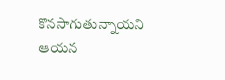కొనసాగుతున్నాయని ఆయన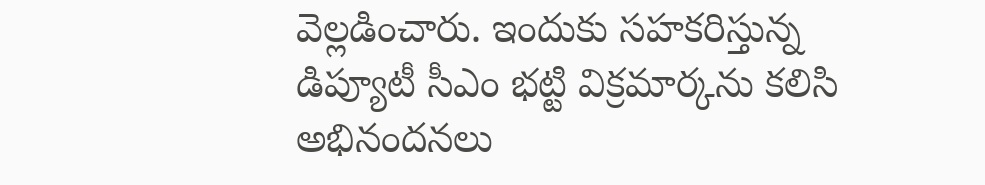వెల్లడించారు. ఇందుకు సహకరిస్తున్న డిప్యూటీ సీఎం భట్టి విక్రమార్కను కలిసి అభినందనలు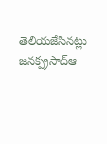తెలియజేసినట్లు జనక్ప్రసాద్ఆ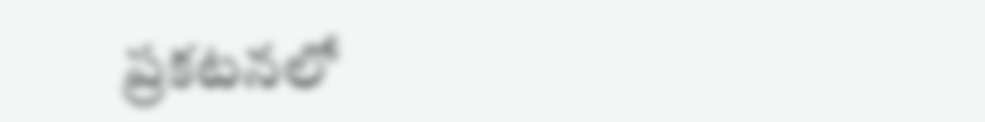ప్రకటనలో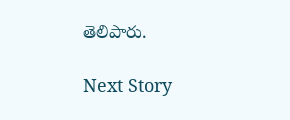తెలిపారు.

Next Story